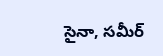సైనా, సమీర్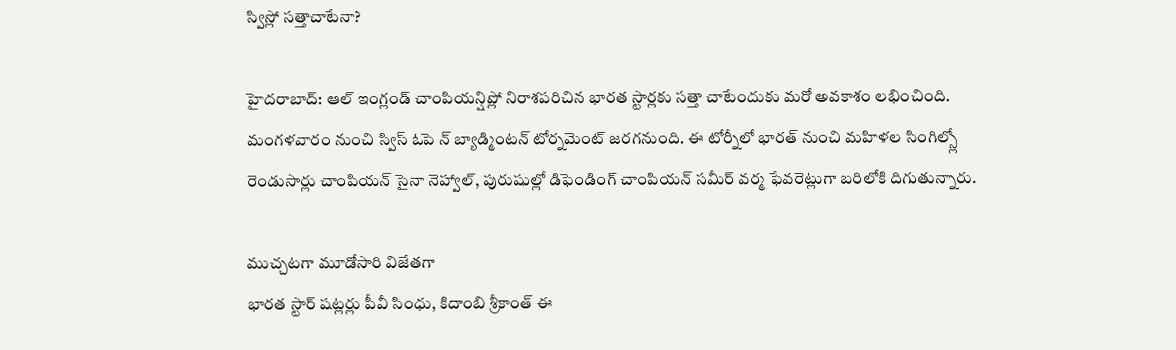స్విస్లో సత్తాచాటేనా?

హైదరాబాద్: ఆల్ ఇంగ్లండ్ చాంపియన్షిప్లో నిరాశపరిచిన భారత స్టార్లకు సత్తా చాటేందుకు మరో అవకాశం లభించింది. మంగళవారం నుంచి స్విస్ ఓపె న్ బ్యాడ్మింటన్ టోర్నమెంట్ జరగనుంది. ఈ టోర్నీలో భారత్ నుంచి మహిళల సింగిల్స్లో రెండుసార్లు చాంపియన్ సైనా నెహ్వాల్, పురుషుల్లో డిఫెండింగ్ చాంపియన్ సమీర్ వర్మ ఫేవరెట్లుగా బరిలోకి దిగుతున్నారు.

ముచ్చటగా మూడోసారి విజేతగా
భారత స్టార్ షట్లర్లు పీవీ సింధు, కిదాంబి శ్రీకాంత్ ఈ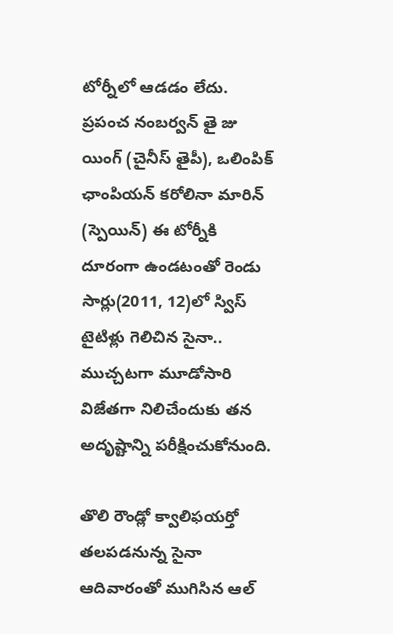టోర్నీలో ఆడడం లేదు. ప్రపంచ నంబర్వన్ తై జు యింగ్ (చైనీస్ తైపీ), ఒలింపిక్ ఛాంపియన్ కరోలినా మారిన్ (స్పెయిన్) ఈ టోర్నీకి దూరంగా ఉండటంతో రెండు సార్లు(2011, 12)లో స్విస్ టైటిళ్లు గెలిచిన సైనా.. ముచ్చటగా మూడోసారి విజేతగా నిలిచేందుకు తన అదృష్టాన్ని పరీక్షించుకోనుంది.

తొలి రౌండ్లో క్వాలిఫయర్తో తలపడనున్న సైనా
ఆదివారంతో ముగిసిన ఆల్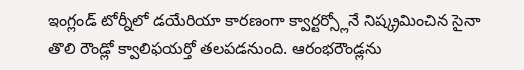ఇంగ్లండ్ టోర్నీలో డయేరియా కారణంగా క్వార్టర్స్లోనే నిష్క్రమించిన సైనా తొలి రౌండ్లో క్వాలిఫయర్తో తలపడనుంది. ఆరంభరౌండ్లను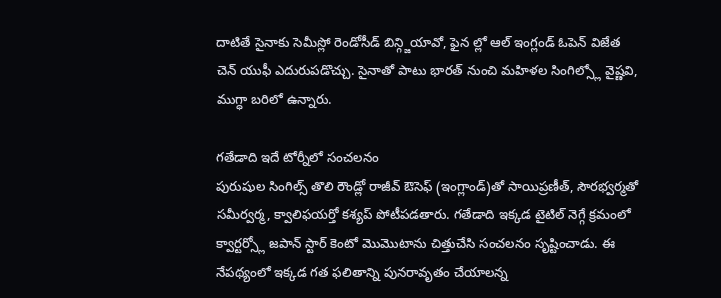దాటితే సైనాకు సెమీస్లో రెండోసీడ్ బిన్గ్జియావో, ఫైన ల్లో ఆల్ ఇంగ్లండ్ ఓపెన్ విజేత చెన్ యుఫీ ఎదురుపడొచ్చు. సైనాతో పాటు భారత్ నుంచి మహిళల సింగిల్స్లో వైష్ణవి, ముగ్ధా బరిలో ఉన్నారు.

గతేడాది ఇదే టోర్నీలో సంచలనం
పురుషుల సింగిల్స్ తొలి రౌండ్లో రాజీవ్ ఔసెఫ్ (ఇంగ్లాండ్)తో సాయిప్రణీత్, సౌరభ్వర్మతో సమీర్వర్మ, క్వాలిఫయర్తో కశ్యప్ పోటీపడతారు. గతేడాది ఇక్కడ టైటిల్ నెగ్గే క్రమంలో క్వార్టర్స్లో జపాన్ స్టార్ కెంటో మొమొటాను చిత్తుచేసి సంచలనం సృష్టించాడు. ఈ నేపథ్యంలో ఇక్కడ గత ఫలితాన్ని పునరావృతం చేయాలన్న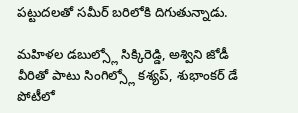పట్టుదలతో సమీర్ బరిలోకి దిగుతున్నాడు.

మహిళల డబుల్స్లో సిక్కిరెడ్డి, అశ్విని జోడీ
వీరితో పాటు సింగిల్స్లో కశ్యప్, శుభాంకర్ డే పోటీలో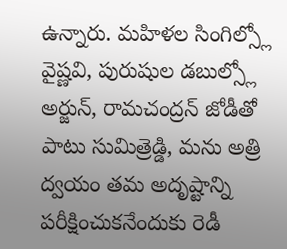ఉన్నారు. మహిళల సింగిల్స్లో వైష్ణవి, పురుషుల డబుల్స్లో అర్జున్, రామచంద్రన్ జోడీతో పాటు సుమిత్రెడ్డి, మను అత్రి ద్వయం తమ అదృష్టాన్ని పరీక్షించుకనేందుకు రెడీ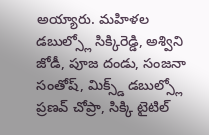అయ్యారు. మహిళల డబుల్స్లో సిక్కిరెడ్డి, అశ్విని జోడీ, పూజ దండు, సంజనా సంతోష్, మిక్స్డ్ డబుల్స్లో ప్రణవ్ చోప్రా, సిక్కి టైటిల్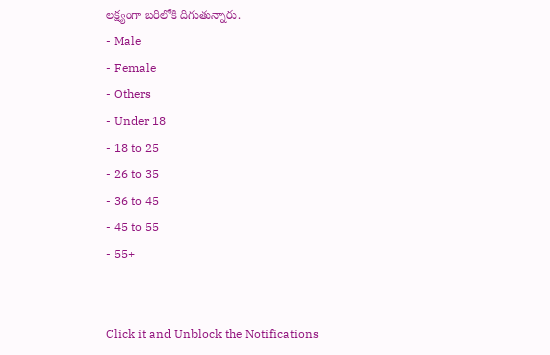లక్ష్యంగా బరిలోకి దిగుతున్నారు.
- Male
- Female
- Others
- Under 18
- 18 to 25
- 26 to 35
- 36 to 45
- 45 to 55
- 55+


Click it and Unblock the Notifications